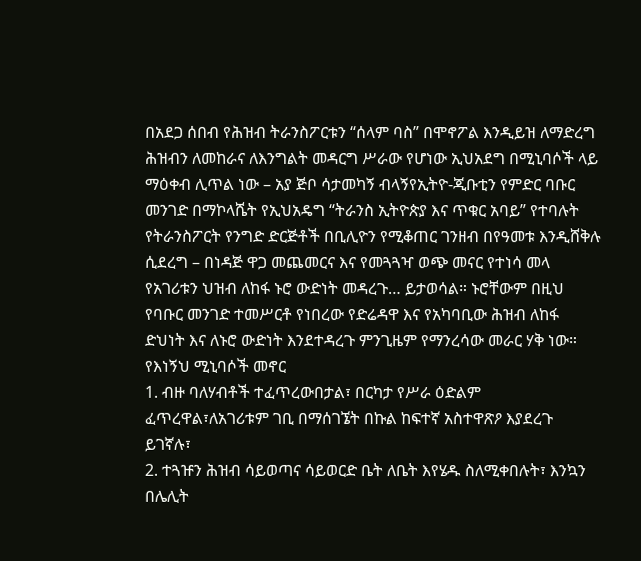በአደጋ ሰበብ የሕዝብ ትራንስፖርቱን “ሰላም ባስ” በሞኖፖል እንዲይዝ ለማድረግ ሕዝብን ለመከራና ለእንግልት መዳርግ ሥራው የሆነው ኢህአደግ በሚኒባሶች ላይ ማዕቀብ ሊጥል ነው – አያ ጅቦ ሳታመካኝ ብላኝየኢትዮ-ጂቡቲን የምድር ባቡር መንገድ በማኮላሼት የኢህአዴግ “ትራንስ ኢትዮጵያ እና ጥቁር አባይ” የተባሉት የትራንስፖርት የንግድ ድርጅቶች በቢሊዮን የሚቆጠር ገንዘብ በየዓመቱ እንዲሸቅሉ ሲደረግ – በነዳጅ ዋጋ መጨመርና እና የመጓጓዣ ወጭ መናር የተነሳ መላ የአገሪቱን ህዝብ ለከፋ ኑሮ ውድነት መዳረጉ… ይታወሳል። ኑሮቸውም በዚህ የባቡር መንገድ ተመሥርቶ የነበረው የድሬዳዋ እና የአካባቢው ሕዝብ ለከፋ ድህነት እና ለኑሮ ውድነት እንደተዳረጉ ምንጊዜም የማንረሳው መራር ሃቅ ነው።
የእነኝህ ሚኒባሶች መኖር
1. ብዙ ባለሃብቶች ተፈጥረውበታል፣ በርካታ የሥራ ዕድልም ፈጥረዋል፣ለአገሪቱም ገቢ በማሰገኜት በኩል ከፍተኛ አስተዋጽዖ እያደረጉ ይገኛሉ፣
2. ተጓዡን ሕዝብ ሳይወጣና ሳይወርድ ቤት ለቤት እየሄዱ ስለሚቀበሉት፣ እንኳን በሌሊት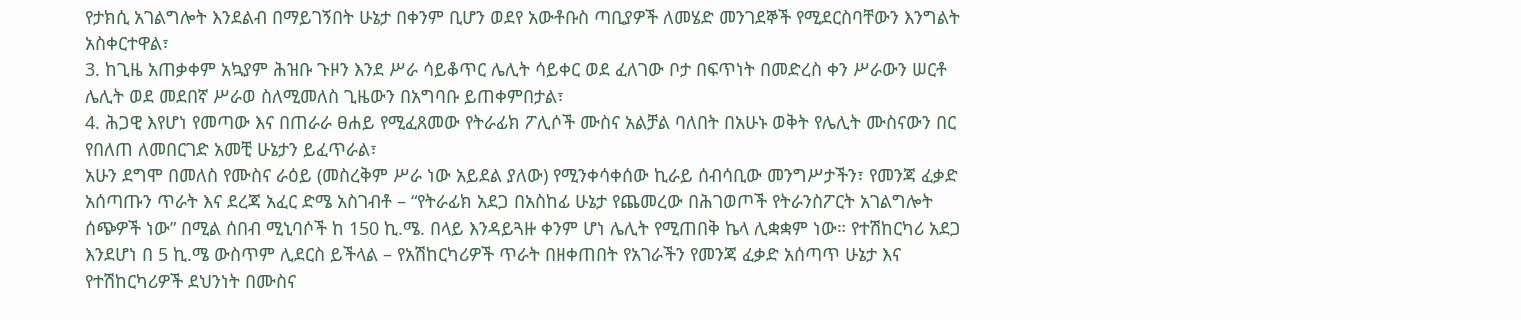የታክሲ አገልግሎት እንደልብ በማይገኝበት ሁኔታ በቀንም ቢሆን ወደየ አውቶቡስ ጣቢያዎች ለመሄድ መንገደኞች የሚደርስባቸውን እንግልት አስቀርተዋል፣
3. ከጊዜ አጠቃቀም አኳያም ሕዝቡ ጉዞን እንደ ሥራ ሳይቆጥር ሌሊት ሳይቀር ወደ ፈለገው ቦታ በፍጥነት በመድረስ ቀን ሥራውን ሠርቶ ሌሊት ወደ መደበኛ ሥራወ ስለሚመለስ ጊዜውን በአግባቡ ይጠቀምበታል፣
4. ሕጋዊ እየሆነ የመጣው እና በጠራራ ፀሐይ የሚፈጸመው የትራፊክ ፖሊሶች ሙስና አልቻል ባለበት በአሁኑ ወቅት የሌሊት ሙስናውን በር የበለጠ ለመበርገድ አመቺ ሁኔታን ይፈጥራል፣
አሁን ደግሞ በመለስ የሙስና ራዕይ (መስረቅም ሥራ ነው አይደል ያለው) የሚንቀሳቀሰው ኪራይ ሰብሳቢው መንግሥታችን፣ የመንጃ ፈቃድ አሰጣጡን ጥራት እና ደረጃ አፈር ድሜ አስገብቶ – “የትራፊክ አደጋ በአስከፊ ሁኔታ የጨመረው በሕገወጦች የትራንስፖርት አገልግሎት ሰጭዎች ነው” በሚል ሰበብ ሚኒባሶች ከ 150 ኪ.ሜ. በላይ እንዳይጓዙ ቀንም ሆነ ሌሊት የሚጠበቅ ኬላ ሊቋቋም ነው። የተሽከርካሪ አደጋ እንደሆነ በ 5 ኪ.ሜ ውስጥም ሊደርስ ይችላል – የአሽከርካሪዎች ጥራት በዘቀጠበት የአገራችን የመንጃ ፈቃድ አሰጣጥ ሁኔታ እና የተሽከርካሪዎች ደህንነት በሙስና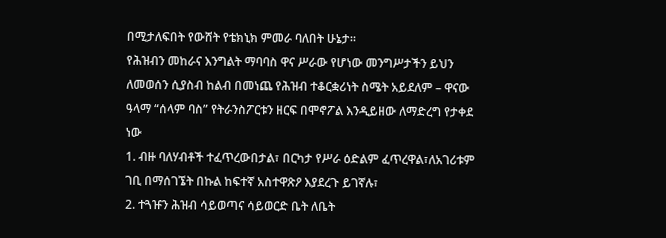በሚታለፍበት የውሸት የቴክኒክ ምመራ ባለበት ሁኔታ።
የሕዝብን መከራና እንግልት ማባባስ ዋና ሥራው የሆነው መንግሥታችን ይህን ለመወሰን ሲያስብ ከልብ በመነጨ የሕዝብ ተቆርቋሪነት ስሜት አይደለም – ዋናው ዓላማ “ሰላም ባስ” የትራንስፖርቱን ዘርፍ በሞኖፖል እንዲይዘው ለማድረግ የታቀደ ነው
1. ብዙ ባለሃብቶች ተፈጥረውበታል፣ በርካታ የሥራ ዕድልም ፈጥረዋል፣ለአገሪቱም ገቢ በማሰገኜት በኩል ከፍተኛ አስተዋጽዖ እያደረጉ ይገኛሉ፣
2. ተጓዡን ሕዝብ ሳይወጣና ሳይወርድ ቤት ለቤት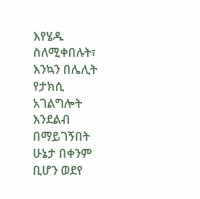እየሄዱ ስለሚቀበሉት፣ እንኳን በሌሊት የታክሲ አገልግሎት እንደልብ በማይገኝበት ሁኔታ በቀንም ቢሆን ወደየ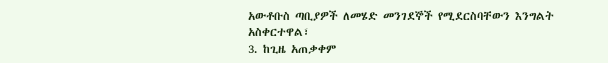አውቶቡስ ጣቢያዎች ለመሄድ መንገደኞች የሚደርስባቸውን እንግልት አስቀርተዋል፣
3. ከጊዜ አጠቃቀም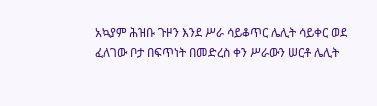አኳያም ሕዝቡ ጉዞን እንደ ሥራ ሳይቆጥር ሌሊት ሳይቀር ወደ ፈለገው ቦታ በፍጥነት በመድረስ ቀን ሥራውን ሠርቶ ሌሊት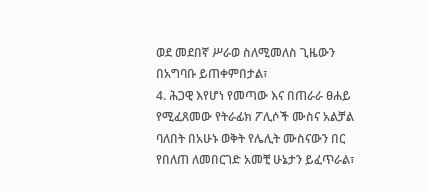ወደ መደበኛ ሥራወ ስለሚመለስ ጊዜውን በአግባቡ ይጠቀምበታል፣
4. ሕጋዊ እየሆነ የመጣው እና በጠራራ ፀሐይ የሚፈጸመው የትራፊክ ፖሊሶች ሙስና አልቻል ባለበት በአሁኑ ወቅት የሌሊት ሙስናውን በር የበለጠ ለመበርገድ አመቺ ሁኔታን ይፈጥራል፣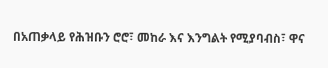በአጠቃላይ የሕዝቡን ሮሮ፣ መከራ እና እንግልት የሚያባብስ፣ ዋና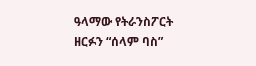ዓላማው የትራንስፖርት ዘርፉን “ሰላም ባስ”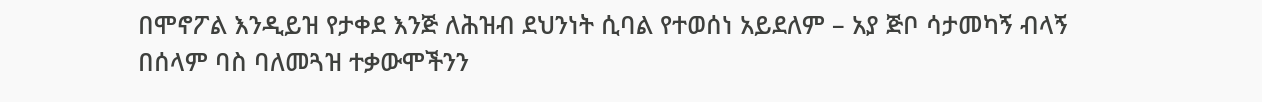በሞኖፖል እንዲይዝ የታቀደ እንጅ ለሕዝብ ደህንነት ሲባል የተወሰነ አይደለም – አያ ጅቦ ሳታመካኝ ብላኝ
በሰላም ባስ ባለመጓዝ ተቃውሞችንን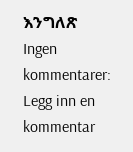እንግለጽ
Ingen kommentarer:
Legg inn en kommentar